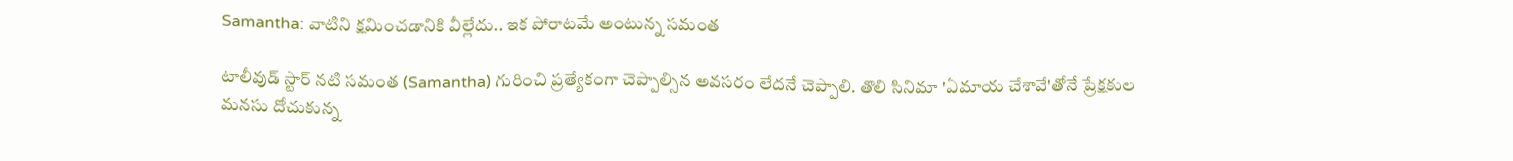Samantha: వాటిని క్షమించడానికి వీల్లేదు.. ఇక పోరాటమే అంటున్న సమంత

టాలీవుడ్ స్టార్ నటి సమంత (Samantha) గురించి ప్రత్యేకంగా చెప్పాల్సిన అవసరం లేదనే చెప్పాలి. తొలి సినిమా 'ఏమాయ చేశావే'తోనే ప్రేక్షకుల మనసు దోచుకున్న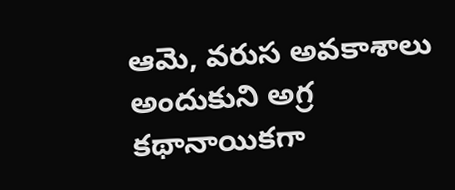ఆమె, వరుస అవకాశాలు అందుకుని అగ్ర కథానాయికగా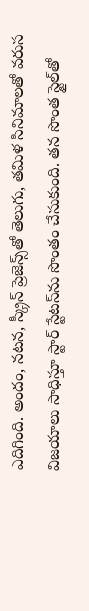ఎదిగింది. అందం, నటన, స్క్రీన్ ప్రెజెన్స్‌తో తెలుగు, తమిళ సినిమాలతో వరుస విజయాలు సాధిస్తూ స్టార్ స్టేటస్‌ను సొంతం చేసుకుంది. తన సొంత స్టైల్‌తో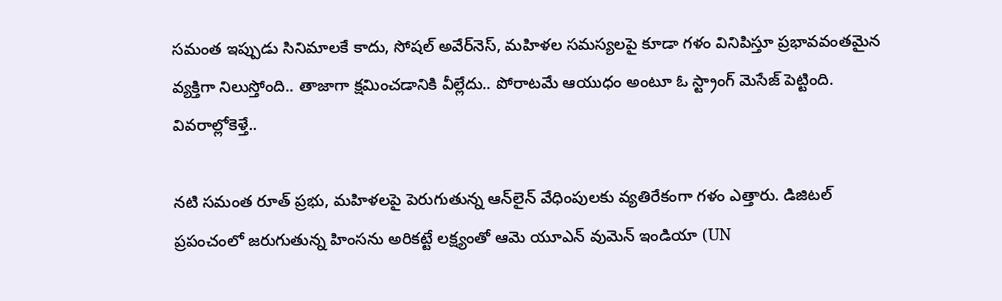సమంత ఇప్పుడు సినిమాలకే కాదు, సోషల్ అవేర్‌నెస్, మహిళల సమస్యలపై కూడా గళం వినిపిస్తూ ప్రభావవంతమైన వ్యక్తిగా నిలుస్తోంది.. తాజాగా క్షమించడానికి వీల్లేదు.. పోరాటమే ఆయుధం అంటూ ఓ స్ట్రాంగ్ మెసేజ్ పెట్టింది. వివరాల్లోకెళ్తే..

నటి సమంత రూత్ ప్రభు, మహిళలపై పెరుగుతున్న ఆన్‌లైన్ వేధింపులకు వ్యతిరేకంగా గళం ఎత్తారు. డిజిటల్ ప్రపంచంలో జరుగుతున్న హింసను అరికట్టే లక్ష్యంతో ఆమె యూఎన్ వుమెన్ ఇండియా (UN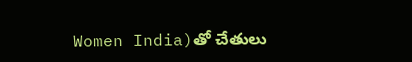Women India)తో చేతులు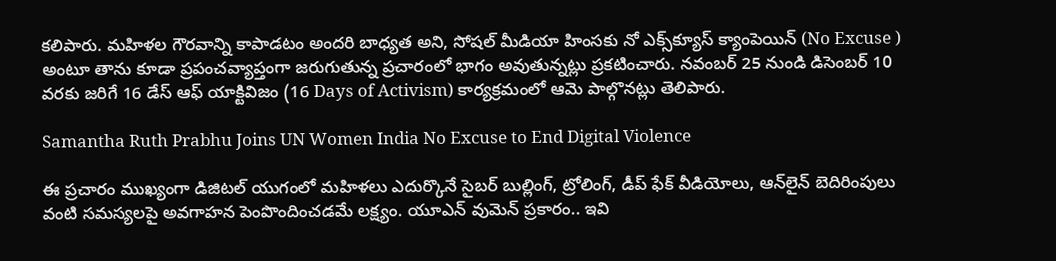కలిపారు. మహిళల గౌరవాన్ని కాపాడటం అందరి బాధ్యత అని, సోషల్ మీడియా హింసకు నో ఎక్స్‌క్యూస్ క్యాంపెయిన్ (No Excuse ) అంటూ తాను కూడా ప్రపంచవ్యాప్తంగా జరుగుతున్న ప్రచారంలో భాగం అవుతున్నట్లు ప్రకటించారు. నవంబర్ 25 నుండి డిసెంబర్ 10 వరకు జరిగే 16 డేస్ ఆఫ్ యాక్టివిజం (16 Days of Activism) కార్యక్రమంలో ఆమె పాల్గొనట్లు తెలిపారు.

Samantha Ruth Prabhu Joins UN Women India No Excuse to End Digital Violence

ఈ ప్రచారం ముఖ్యంగా డిజిటల్ యుగంలో మహిళలు ఎదుర్కొనే సైబర్ బుల్లింగ్, ట్రోలింగ్, డీప్ ఫేక్ వీడియోలు, ఆన్‌లైన్ బెదిరింపులు వంటి సమస్యలపై అవగాహన పెంపొందించడమే లక్ష్యం. యూఎన్ వుమెన్ ప్రకారం.. ఇవి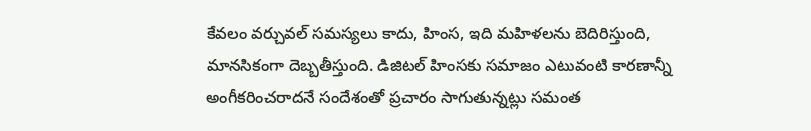కేవలం వర్చువల్ సమస్యలు కాదు, హింస, ఇది మహిళలను బెదిరిస్తుంది, మానసికంగా దెబ్బతీస్తుంది. డిజిటల్ హింసకు సమాజం ఎటువంటి కారణాన్నీ అంగీకరించరాదనే సందేశంతో ప్రచారం సాగుతున్నట్లు సమంత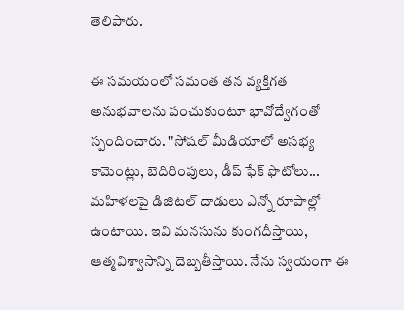తెలిపారు.

ఈ సమయంలో సమంత తన వ్యక్తిగత అనుభవాలను పంచుకుంటూ భావోద్వేగంతో స్పందించారు. "సోషల్ మీడియాలో అసభ్య కామెంట్లు, బెదిరింపులు, డీప్ ఫేక్ ఫొటోలు... మహిళలపై డిజిటల్ దాడులు ఎన్నో రూపాల్లో ఉంటాయి. ఇవి మనసును కుంగదీస్తాయి, ఆత్మవిశ్వాసాన్ని దెబ్బతీస్తాయి. నేను స్వయంగా ఈ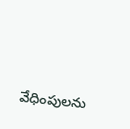వేధింపులను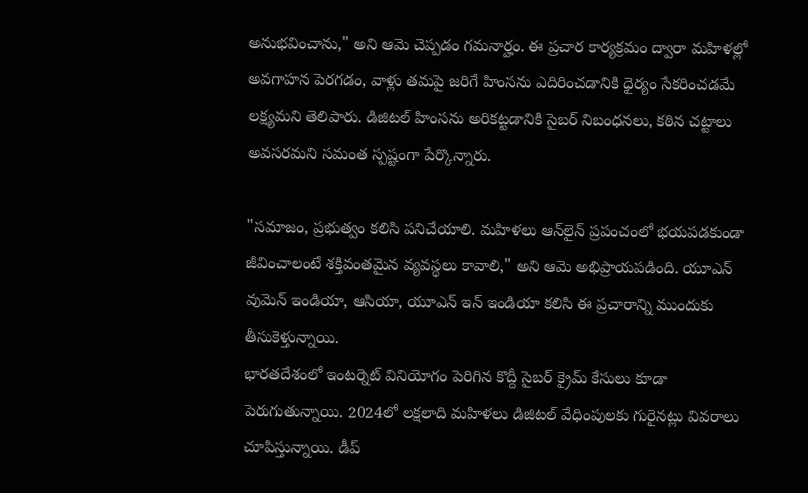అనుభవించాను," అని ఆమె చెప్పడం గమనార్హం. ఈ ప్రచార కార్యక్రమం ద్వారా మహిళల్లో అవగాహన పెరగడం, వాళ్లు తమపై జరిగే హింసను ఎదిరించడానికి ధైర్యం సేకరించడమే లక్ష్యమని తెలిపారు. డిజిటల్ హింసను అరికట్టడానికి సైబర్ నిబంధనలు, కఠిన చట్టాలు అవసరమని సమంత స్పష్టంగా పేర్కొన్నారు.

"సమాజం, ప్రభుత్వం కలిసి పనిచేయాలి. మహిళలు ఆన్‌లైన్‌ ప్రపంచంలో భయపడకుండా జీవించాలంటే శక్తివంతమైన వ్యవస్థలు కావాలి," అని ఆమె అభిప్రాయపడింది. యూఎన్ వుమెన్ ఇండియా, ఆసియా, యూఎన్ ఇన్ ఇండియా కలిసి ఈ ప్రచారాన్ని ముందుకు తీసుకెళ్తున్నాయి.
భారతదేశంలో ఇంటర్నెట్ వినియోగం పెరిగిన కొద్దీ సైబర్ క్రైమ్ కేసులు కూడా పెరుగుతున్నాయి. 2024లో లక్షలాది మహిళలు డిజిటల్ వేధింపులకు గురైనట్లు వివరాలు చూపిస్తున్నాయి. డీప్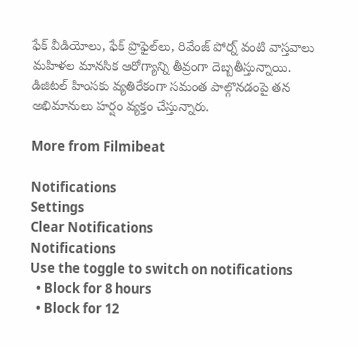ఫేక్ వీడియోలు, ఫేక్ ప్రొఫైల్‌లు, రివేంజ్ పోర్న్ వంటి వాస్తవాలు మహిళల మానసిక ఆరోగ్యాన్ని తీవ్రంగా దెబ్బతీస్తున్నాయి. డిజిటల్ హింసకు వ్యతిరేకంగా సమంత పాల్గొనడంపై తన అభిమానులు హర్షం వ్యక్తం చేస్తున్నారు.

More from Filmibeat

Notifications
Settings
Clear Notifications
Notifications
Use the toggle to switch on notifications
  • Block for 8 hours
  • Block for 12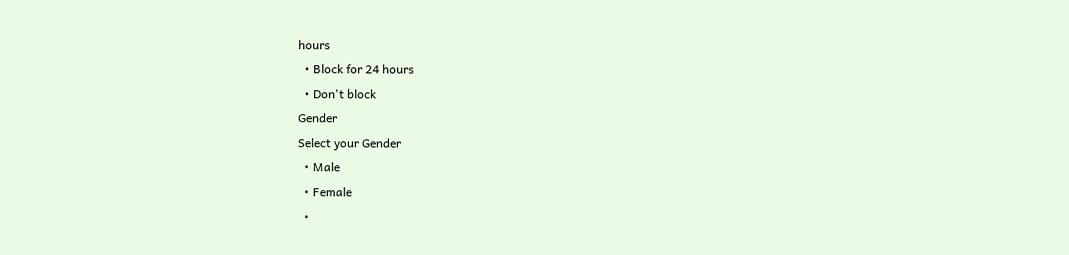hours
  • Block for 24 hours
  • Don't block
Gender
Select your Gender
  • Male
  • Female
  •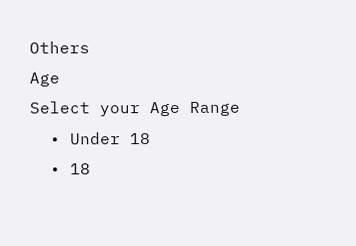Others
Age
Select your Age Range
  • Under 18
  • 18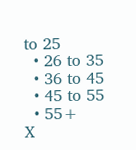to 25
  • 26 to 35
  • 36 to 45
  • 45 to 55
  • 55+
X